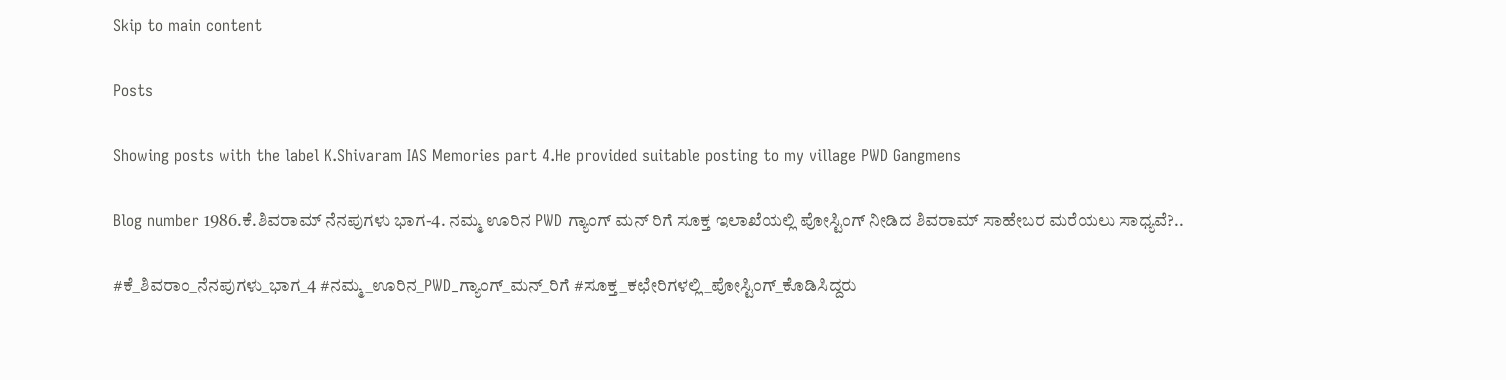Skip to main content

Posts

Showing posts with the label K.Shivaram IAS Memories part 4.He provided suitable posting to my village PWD Gangmens

Blog number 1986.ಕೆ.ಶಿವರಾಮ್ ನೆನಪುಗಳು ಭಾಗ-4. ನಮ್ಮ ಊರಿನ PWD ಗ್ಯಾಂಗ್ ಮನ್ ರಿಗೆ ಸೂಕ್ತ ಇಲಾಖೆಯಲ್ಲಿ ಪೋಸ್ಟಿಂಗ್ ನೀಡಿದ ಶಿವರಾಮ್ ಸಾಹೇಬರ ಮರೆಯಲು ಸಾಧ್ಯವೆ?..

#ಕೆ_ಶಿವರಾಂ_ನೆನಪುಗಳು_ಭಾಗ_4 #ನಮ್ಮ_ಊರಿನ_PWD_ಗ್ಯಾಂಗ್_ಮನ್_ರಿಗೆ #ಸೂಕ್ತ_ಕಛೇರಿಗಳಲ್ಲಿ_ಪೋಸ್ಟಿಂಗ್_ಕೊಡಿಸಿದ್ದರು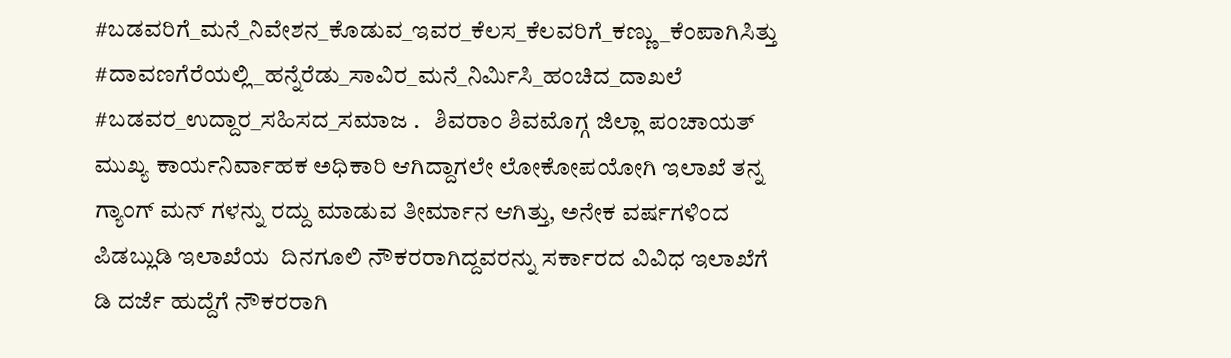#ಬಡವರಿಗೆ_ಮನೆ_ನಿವೇಶನ_ಕೊಡುವ_ಇವರ_ಕೆಲಸ_ಕೆಲವರಿಗೆ_ಕಣ್ಣು_ಕೆಂಪಾಗಿಸಿತ್ತು #ದಾವಣಗೆರೆಯಲ್ಲಿ_ಹನ್ನೆರೆಡು_ಸಾವಿರ_ಮನೆ_ನಿರ್ಮಿಸಿ_ಹಂಚಿದ_ದಾಖಲೆ #ಬಡವರ_ಉದ್ದಾರ_ಸಹಿಸದ_ಸಮಾಜ .   ಶಿವರಾಂ ಶಿವಮೊಗ್ಗ ಜಿಲ್ಲಾ ಪಂಚಾಯತ್ ಮುಖ್ಯ ಕಾರ್ಯನಿರ್ವಾಹಕ ಅಧಿಕಾರಿ ಆಗಿದ್ದಾಗಲೇ ಲೋಕೋಪಯೋಗಿ ಇಲಾಖೆ ತನ್ನ ಗ್ಯಾಂಗ್ ಮನ್ ಗಳನ್ನು ರದ್ದು ಮಾಡುವ ತೀರ್ಮಾನ ಆಗಿತ್ತು, ಅನೇಕ ವರ್ಷಗಳಿಂದ ಪಿಡಬ್ಲುಡಿ ಇಲಾಖೆಯ  ದಿನಗೂಲಿ ನೌಕರರಾಗಿದ್ದವರನ್ನು ಸರ್ಕಾರದ ವಿವಿಧ ಇಲಾಖೆಗೆ ಡಿ ದರ್ಜೆ ಹುದ್ದೆಗೆ ನೌಕರರಾಗಿ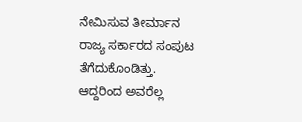ನೇಮಿಸುವ ತೀರ್ಮಾನ ರಾಜ್ಯ ಸರ್ಕಾರದ ಸಂಪುಟ ತೆಗೆದುಕೊಂಡಿತ್ತು.    ಆದ್ದರಿಂದ ಅವರೆಲ್ಲ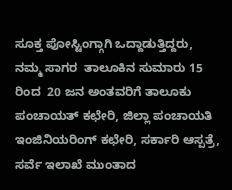ಸೂಕ್ತ ಪೋಸ್ಟಿಂಗ್ಗಾಗಿ ಒದ್ದಾಡುತ್ತಿದ್ದರು, ನಮ್ಮ ಸಾಗರ  ತಾಲೂಕಿನ ಸುಮಾರು 15 ರಿಂದ  20 ಜನ ಅಂತವರಿಗೆ ತಾಲೂಕು ಪಂಚಾಯತ್ ಕಛೇರಿ, ಜಿಲ್ಲಾ ಪಂಚಾಯತಿ ಇಂಜಿನಿಯರಿಂಗ್ ಕಛೇರಿ, ಸರ್ಕಾರಿ ಆಸ್ಪತ್ರೆ, ಸರ್ವೆ ಇಲಾಖೆ ಮುಂತಾದ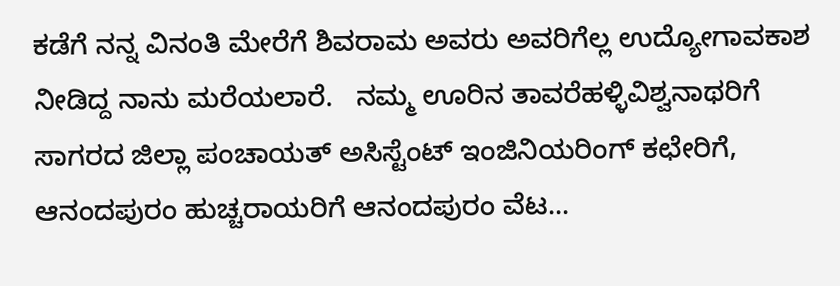ಕಡೆಗೆ ನನ್ನ ವಿನಂತಿ ಮೇರೆಗೆ ಶಿವರಾಮ ಅವರು ಅವರಿಗೆಲ್ಲ ಉದ್ಯೋಗಾವಕಾಶ ನೀಡಿದ್ದ ನಾನು ಮರೆಯಲಾರೆ.   ನಮ್ಮ ಊರಿನ ತಾವರೆಹಳ್ಳಿವಿಶ್ವನಾಥರಿಗೆ ಸಾಗರದ ಜಿಲ್ಲಾ ಪಂಚಾಯತ್ ಅಸಿಸ್ಟೆಂಟ್ ಇಂಜಿನಿಯರಿಂಗ್ ಕಛೇರಿಗೆ, ಆನಂದಪುರಂ ಹುಚ್ಚರಾಯರಿಗೆ ಆನಂದಪುರಂ ವೆಟ...